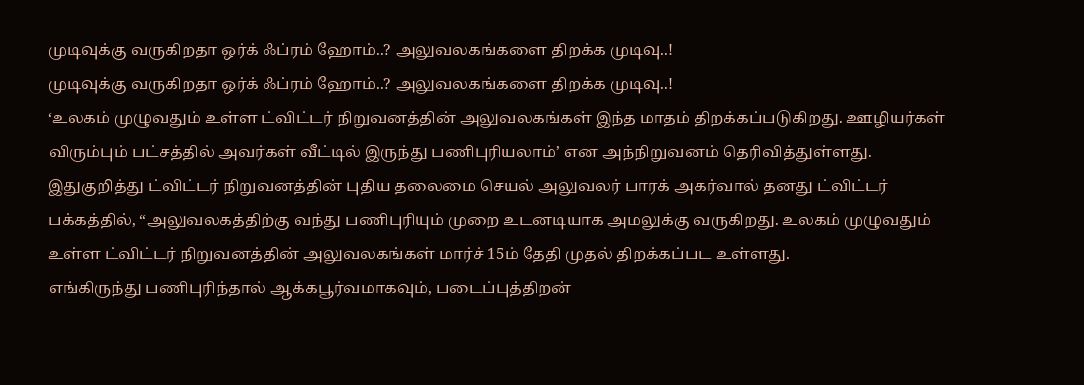முடிவுக்கு வருகிறதா ஒர்க் ஃப்ரம் ஹோம்..? அலுவலகங்களை திறக்க முடிவு..!
முடிவுக்கு வருகிறதா ஒர்க் ஃப்ரம் ஹோம்..? அலுவலகங்களை திறக்க முடிவு..!
‘உலகம் முழுவதும் உள்ள ட்விட்டர் நிறுவனத்தின் அலுவலகங்கள் இந்த மாதம் திறக்கப்படுகிறது. ஊழியர்கள் விரும்பும் பட்சத்தில் அவர்கள் வீட்டில் இருந்து பணிபுரியலாம்’ என அந்நிறுவனம் தெரிவித்துள்ளது.
இதுகுறித்து ட்விட்டர் நிறுவனத்தின் புதிய தலைமை செயல் அலுவலர் பாரக் அகர்வால் தனது ட்விட்டர் பக்கத்தில், “அலுவலகத்திற்கு வந்து பணிபுரியும் முறை உடனடியாக அமலுக்கு வருகிறது. உலகம் முழுவதும் உள்ள ட்விட்டர் நிறுவனத்தின் அலுவலகங்கள் மார்ச் 15ம் தேதி முதல் திறக்கப்பட உள்ளது.
எங்கிருந்து பணிபுரிந்தால் ஆக்கபூர்வமாகவும், படைப்புத்திறன்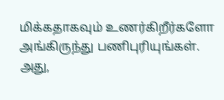மிக்கதாகவும் உணர்கிறீர்களோ அங்கிருந்து பணிபுரியுங்கள். அது,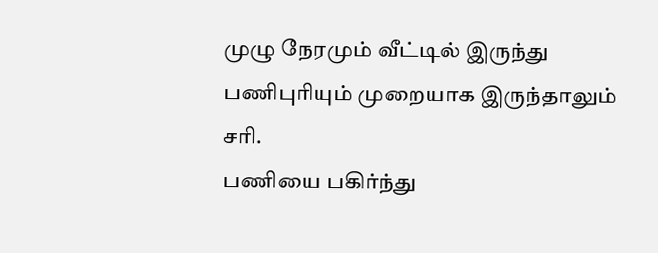முழு நேரமும் வீட்டில் இருந்து பணிபுரியும் முறையாக இருந்தாலும் சரி.
பணியை பகிர்ந்து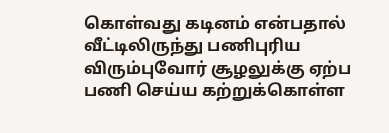கொள்வது கடினம் என்பதால் வீட்டிலிருந்து பணிபுரிய விரும்புவோர் சூழலுக்கு ஏற்ப பணி செய்ய கற்றுக்கொள்ள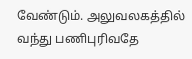வேண்டும். அலுவலகத்தில் வந்து பணிபுரிவதே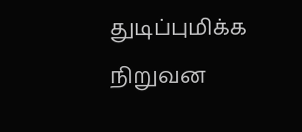துடிப்புமிக்க நிறுவன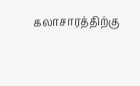கலாசாரத்திற்கு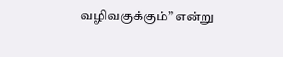வழிவகுக்கும்” என்று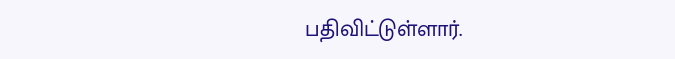பதிவிட்டுள்ளார்.